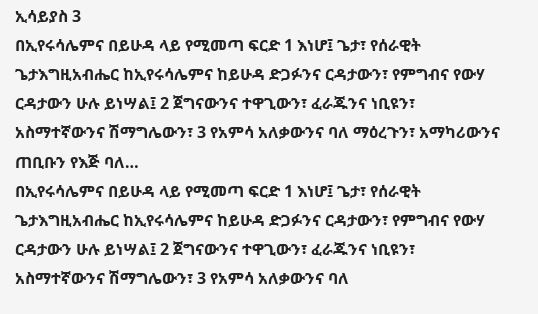ኢሳይያስ 3
በኢየሩሳሌምና በይሁዳ ላይ የሚመጣ ፍርድ 1 እነሆ፤ ጌታ፣ የሰራዊት ጌታእግዚአብሔር ከኢየሩሳሌምና ከይሁዳ ድጋፉንና ርዳታውን፣ የምግብና የውሃ ርዳታውን ሁሉ ይነሣል፤ 2 ጀግናውንና ተዋጊውን፣ ፈራጁንና ነቢዩን፣ አስማተኛውንና ሽማግሌውን፣ 3 የአምሳ አለቃውንና ባለ ማዕረጉን፣ አማካሪውንና ጠቢቡን የእጅ ባለ…
በኢየሩሳሌምና በይሁዳ ላይ የሚመጣ ፍርድ 1 እነሆ፤ ጌታ፣ የሰራዊት ጌታእግዚአብሔር ከኢየሩሳሌምና ከይሁዳ ድጋፉንና ርዳታውን፣ የምግብና የውሃ ርዳታውን ሁሉ ይነሣል፤ 2 ጀግናውንና ተዋጊውን፣ ፈራጁንና ነቢዩን፣ አስማተኛውንና ሽማግሌውን፣ 3 የአምሳ አለቃውንና ባለ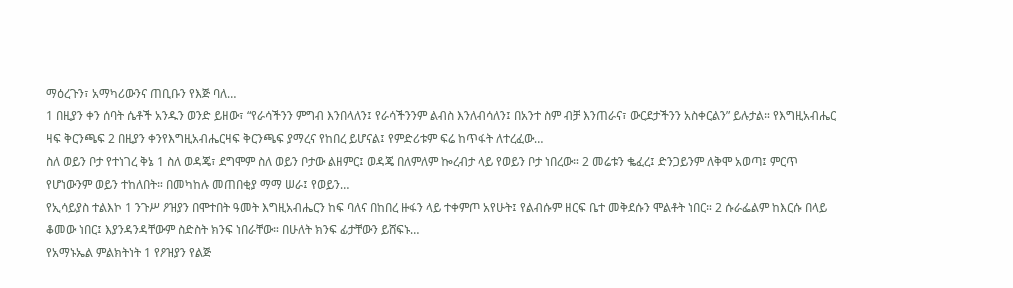ማዕረጉን፣ አማካሪውንና ጠቢቡን የእጅ ባለ…
1 በዚያን ቀን ሰባት ሴቶች አንዱን ወንድ ይዘው፣ “የራሳችንን ምግብ እንበላለን፤ የራሳችንንም ልብስ እንለብሳለን፤ በአንተ ስም ብቻ እንጠራና፣ ውርደታችንን አስቀርልን” ይሉታል። የእግዚአብሔር ዛፍ ቅርንጫፍ 2 በዚያን ቀንየእግዚአብሔርዛፍ ቅርንጫፍ ያማረና የከበረ ይሆናል፤ የምድሪቱም ፍሬ ከጥፋት ለተረፈው…
ስለ ወይን ቦታ የተነገረ ቅኔ 1 ስለ ወዳጄ፣ ደግሞም ስለ ወይን ቦታው ልዘምር፤ ወዳጄ በለምለም ኰረብታ ላይ የወይን ቦታ ነበረው። 2 መሬቱን ቈፈረ፤ ድንጋይንም ለቅሞ አወጣ፤ ምርጥ የሆነውንም ወይን ተከለበት። በመካከሉ መጠበቂያ ማማ ሠራ፤ የወይን…
የኢሳይያስ ተልእኮ 1 ንጉሥ ዖዝያን በሞተበት ዓመት እግዚአብሔርን ከፍ ባለና በከበረ ዙፋን ላይ ተቀምጦ አየሁት፤ የልብሱም ዘርፍ ቤተ መቅደሱን ሞልቶት ነበር። 2 ሱራፌልም ከእርሱ በላይ ቆመው ነበር፤ እያንዳንዳቸውም ስድስት ክንፍ ነበራቸው። በሁለት ክንፍ ፊታቸውን ይሸፍኑ…
የአማኑኤል ምልክትነት 1 የዖዝያን የልጅ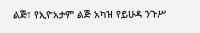ልጅ፣ የኢዮአታም ልጅ አካዝ የይሁዳ ንጉሥ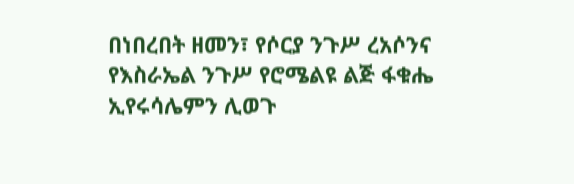በነበረበት ዘመን፣ የሶርያ ንጉሥ ረአሶንና የእስራኤል ንጉሥ የሮሜልዩ ልጅ ፋቁሔ ኢየሩሳሌምን ሊወጉ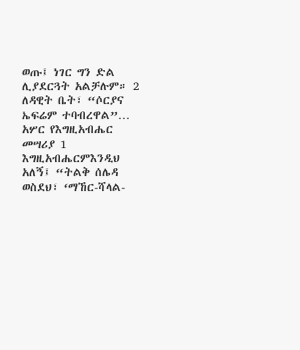ወጡ፤ ነገር ግን ድል ሊያደርጓት አልቻሉም። 2 ለዳዊት ቤት፣ “ሶርያና ኤፍሬም ተባብረዋል”…
አሦር የእግዚአብሔር መሣሪያ 1 እግዚአብሔርምእንዲህ አለኝ፤ “ትልቅ ሰሌዳ ወስደህ፣ ‘ማኸር-ሻላል-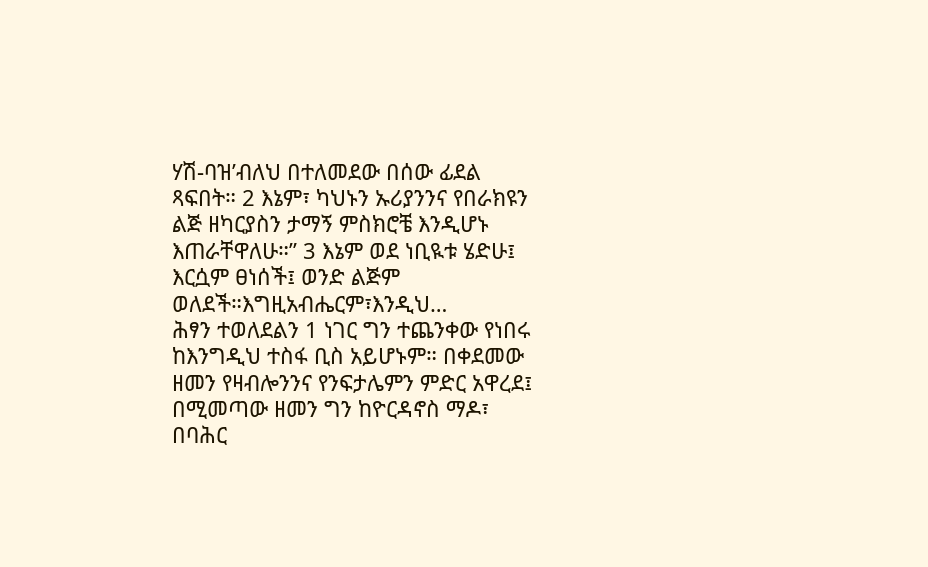ሃሽ-ባዝ’ብለህ በተለመደው በሰው ፊደል ጻፍበት። 2 እኔም፣ ካህኑን ኡሪያንንና የበራክዩን ልጅ ዘካርያስን ታማኝ ምስክሮቼ እንዲሆኑ እጠራቸዋለሁ።” 3 እኔም ወደ ነቢዪቱ ሄድሁ፤ እርሷም ፀነሰች፤ ወንድ ልጅም ወለደች።እግዚአብሔርም፣እንዲህ…
ሕፃን ተወለደልን 1 ነገር ግን ተጨንቀው የነበሩ ከእንግዲህ ተስፋ ቢስ አይሆኑም። በቀደመው ዘመን የዛብሎንንና የንፍታሌምን ምድር አዋረደ፤ በሚመጣው ዘመን ግን ከዮርዳኖስ ማዶ፣ በባሕር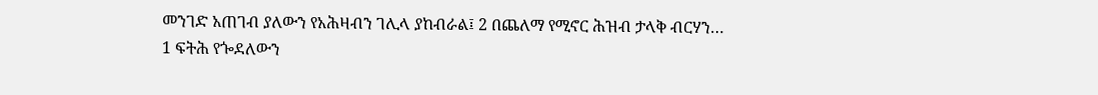መንገድ አጠገብ ያለውን የአሕዛብን ገሊላ ያከብራል፤ 2 በጨለማ የሚኖር ሕዝብ ታላቅ ብርሃን…
1 ፍትሕ የጐደለውን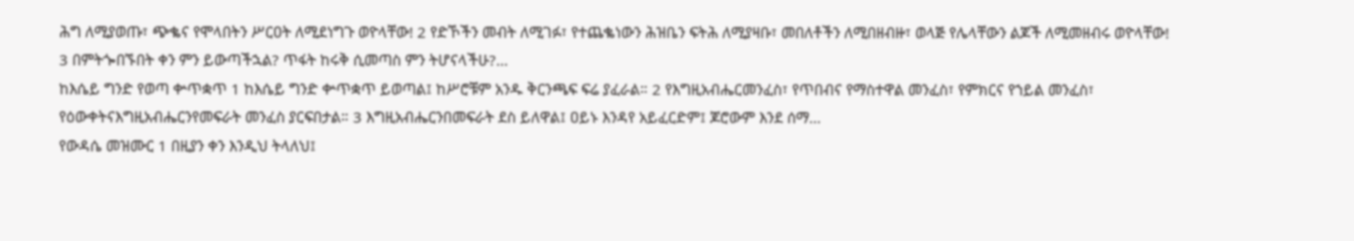ሕግ ለሚያወጡ፣ ጭቈና የሞላበትን ሥርዐት ለሚደነግጉ ወዮላቸው! 2 የድኾችን መብት ለሚገፉ፣ የተጨቈነውን ሕዝቤን ፍትሕ ለሚያዛቡ፣ መበለቶችን ለሚበዘብዙ፣ ወላጅ የሌላቸውን ልጆች ለሚመዘብሩ ወዮላቸው! 3 በምትጐበኙበት ቀን ምን ይውጣችኋል? ጥፋት ከሩቅ ሲመጣስ ምን ትሆናላችሁ?…
ከእሴይ ግንድ የወጣ ቍጥቋጥ 1 ከእሴይ ግንድ ቍጥቋጥ ይወጣል፤ ከሥሮቹም አንዱ ቅርንጫፍ ፍሬ ያፈራል። 2 የእግዚአብሔርመንፈስ፣ የጥበብና የማስተዋል መንፈስ፣ የምክርና የኀይል መንፈስ፣ የዕውቀትናእግዚአብሔርንየመፍራት መንፈስ ያርፍበታል። 3 እግዚአብሔርንበመፍራት ደስ ይለዋል፤ ዐይኑ እንዳየ አይፈርድም፤ ጆሮውም እንደ ሰማ…
የውዳሴ መዝሙር 1 በዚያን ቀን እንዲህ ትላለህ፤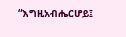“እግዚአብሔርሆይ፤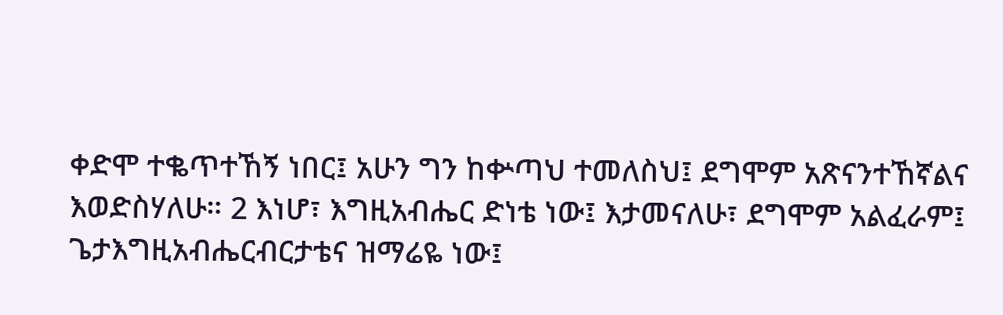ቀድሞ ተቈጥተኸኝ ነበር፤ አሁን ግን ከቍጣህ ተመለስህ፤ ደግሞም አጽናንተኸኛልና እወድስሃለሁ። 2 እነሆ፣ እግዚአብሔር ድነቴ ነው፤ እታመናለሁ፣ ደግሞም አልፈራም፤ ጌታእግዚአብሔርብርታቴና ዝማሬዬ ነው፤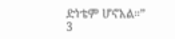ድነቴም ሆኖአል።” 3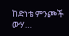ከድነቴ ምንጮች ውሃ…